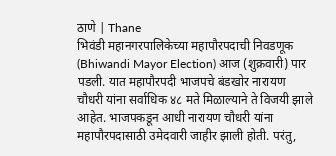ठाणे | Thane
भिवंडी महानगरपालिकेच्या महापौरपदाची निवडणूक (Bhiwandi Mayor Election) आज (शुक्रवारी) पार पडली. यात महापौरपदी भाजपचे बंडखोर नारायण चौधरी यांना सर्वाधिक ४८ मते मिळाल्याने ते विजयी झाले आहेत. भाजपकडून आधी नारायण चौधरी यांना महापौरपदासाठी उमेदवारी जाहीर झाली होती. परंतु,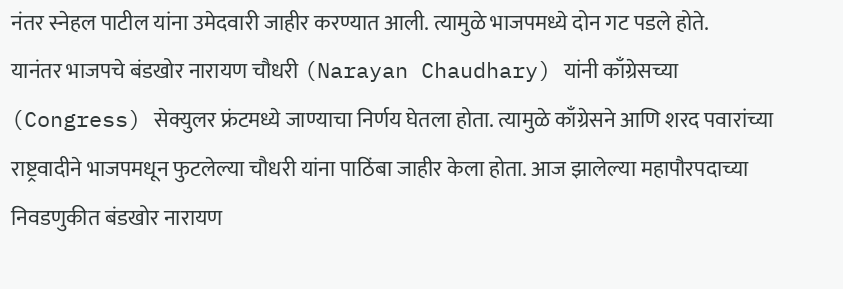नंतर स्नेहल पाटील यांना उमेदवारी जाहीर करण्यात आली. त्यामुळे भाजपमध्ये दोन गट पडले होते.
यानंतर भाजपचे बंडखोर नारायण चौधरी (Narayan Chaudhary) यांनी काँग्रेसच्या (Congress) सेक्युलर फ्रंटमध्ये जाण्याचा निर्णय घेतला होता. त्यामुळे काँग्रेसने आणि शरद पवारांच्या राष्ट्रवादीने भाजपमधून फुटलेल्या चौधरी यांना पाठिंबा जाहीर केला होता. आज झालेल्या महापौरपदाच्या निवडणुकीत बंडखोर नारायण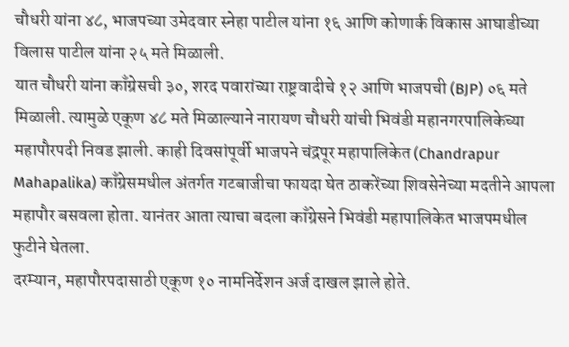चौधरी यांना ४८, भाजपच्या उमेदवार स्नेहा पाटील यांना १६ आणि कोणार्क विकास आघाडीच्या विलास पाटील यांना २५ मते मिळाली.
यात चौधरी यांना काँग्रेसची ३०, शरद पवारांच्या राष्ट्रवादीचे १२ आणि भाजपची (BJP) ०६ मते मिळाली. त्यामुळे एकूण ४८ मते मिळाल्याने नारायण चौधरी यांची भिवंडी महानगरपालिकेच्या महापौरपदी निवड झाली. काही दिवसांपूर्वी भाजपने चंद्रपूर महापालिकेत (Chandrapur Mahapalika) काँग्रेसमधील अंतर्गत गटबाजीचा फायदा घेत ठाकरेंच्या शिवसेनेच्या मदतीने आपला महापौर बसवला होता. यानंतर आता त्याचा बदला काँग्रेसने भिवंडी महापालिकेत भाजपमधील फुटीने घेतला.
दरम्यान, महापौरपदासाठी एकूण १० नामनिर्देशन अर्ज दाखल झाले होते.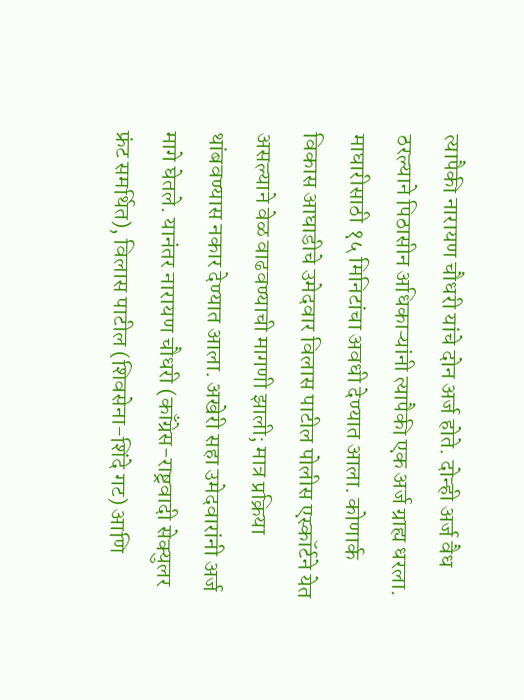त्यापैकी नारायण चौधरी यांचे दोन अर्ज होते. दोन्ही अर्ज वैध ठरल्याने पिठासीन अधिकाऱ्यांनी त्यापैकी एक अर्ज ग्राह्य धरला. माघारीसाठी १५ मिनिटांचा अवधी देण्यात आला. कोणार्क विकास आघाडीचे उमेदवार विलास पाटील पोलीस एस्कॉर्टने येत असल्याने वेळ वाढवण्याची मागणी झाली; मात्र प्रक्रिया थांबवण्यास नकार देण्यात आला. अखेरी सहा उमेदवारांनी अर्ज मागे घेतले. यानंतर नारायण चौधरी (काँग्रेस-राष्ट्रवादी सेक्युलर फ्रंट समर्थित), विलास पाटील (शिवसेना-शिंदे गट) आणि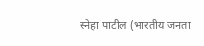स्नेहा पाटील (भारतीय जनता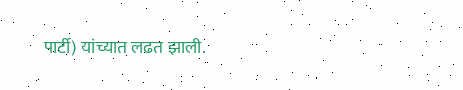पार्टी) यांच्यात लढत झाली.